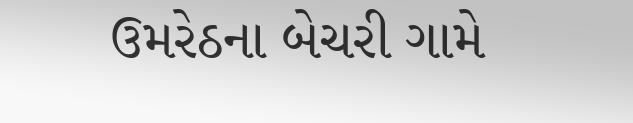ઉમરેઠના બેચરી ગામે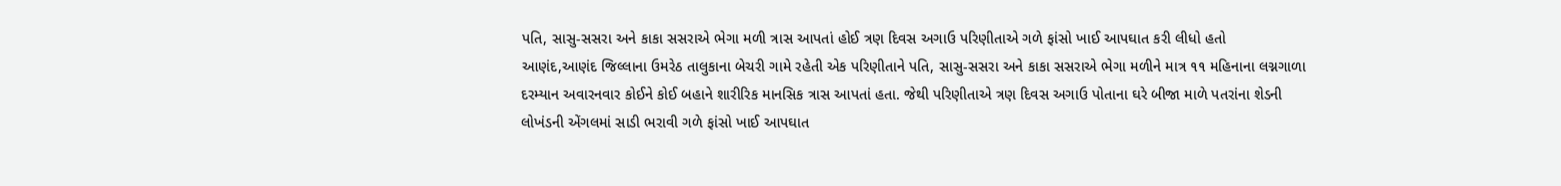પતિ, સાસુ-સસરા અને કાકા સસરાએ ભેગા મળી ત્રાસ આપતાં હોઈ ત્રણ દિવસ અગાઉ પરિણીતાએ ગળે ફાંસો ખાઈ આપઘાત કરી લીધો હતો
આણંદ,આણંદ જિલ્લાના ઉમરેઠ તાલુકાના બેચરી ગામે રહેતી એક પરિણીતાને પતિ, સાસુ-સસરા અને કાકા સસરાએ ભેગા મળીને માત્ર ૧૧ મહિનાના લગ્નગાળા દરમ્યાન અવારનવાર કોઈને કોઈ બહાને શારીરિક માનસિક ત્રાસ આપતાં હતા. જેથી પરિણીતાએ ત્રણ દિવસ અગાઉ પોતાના ઘરે બીજા માળે પતરાંના શેડની લોખંડની એંગલમાં સાડી ભરાવી ગળે ફાંસો ખાઈ આપઘાત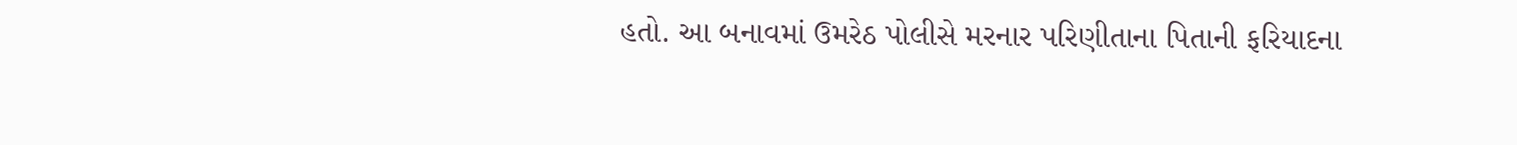હતો. આ બનાવમાં ઉમરેઠ પોલીસે મરનાર પરિણીતાના પિતાની ફરિયાદના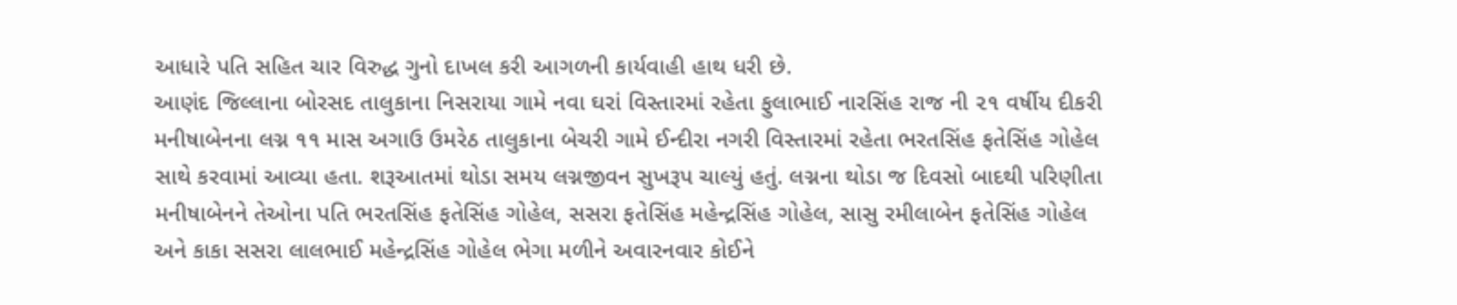આધારે પતિ સહિત ચાર વિરુદ્ધ ગુનો દાખલ કરી આગળની કાર્યવાહી હાથ ધરી છે.
આણંદ જિલ્લાના બોરસદ તાલુકાના નિસરાયા ગામે નવા ઘરાં વિસ્તારમાં રહેતા ફુલાભાઈ નારસિંહ રાજ ની ૨૧ વર્ષીય દીકરી મનીષાબેનના લગ્ન ૧૧ માસ અગાઉ ઉમરેઠ તાલુકાના બેચરી ગામે ઈન્દીરા નગરી વિસ્તારમાં રહેતા ભરતસિંહ ફતેસિંહ ગોહેલ સાથે કરવામાં આવ્યા હતા. શરૂઆતમાં થોડા સમય લગ્નજીવન સુખરૂપ ચાલ્યું હતું. લગ્નના થોડા જ દિવસો બાદથી પરિણીતા મનીષાબેનને તેઓના પતિ ભરતસિંહ ફતેસિંહ ગોહેલ, સસરા ફતેસિંહ મહેન્દ્રસિંહ ગોહેલ, સાસુ રમીલાબેન ફતેસિંહ ગોહેલ અને કાકા સસરા લાલભાઈ મહેન્દ્રસિંહ ગોહેલ ભેગા મળીને અવારનવાર કોઈને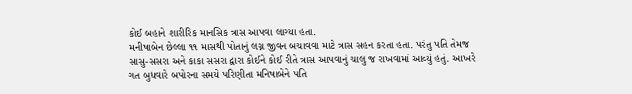કોઈ બહાને શારીરિક માનસિક ત્રાસ આપવા લાગ્યા હતા.
મનીષાબેન છેલ્લા ૧૧ માસથી પોતાનું લગ્ન જીવન બચાવવા માટે ત્રાસ સહન કરતા હતા. પરંતુ પતિ તેમજ સાસુ-સસરા અને કાકા સસરા દ્વારા કોઈને કોઈ રીતે ત્રાસ આપવાનું ચાલુ જ રાખવામાં આવ્યું હતું. આખરે ગત બુધવારે બપોરના સમયે પરિણીતા મનિષાબેને પતિ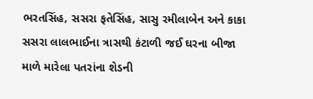ભરતસિંહ, સસરા ફતેસિંહ, સાસુ રમીલાબેન અને કાકા સસરા લાલભાઈના ત્રાસથી કંટાળી જઈ ઘરના બીજા માળે મારેલા પતરાંના શેડની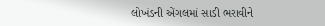લોખંડની એંગલમાં સાડી ભરાવીને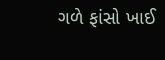ગળે ફાંસો ખાઈ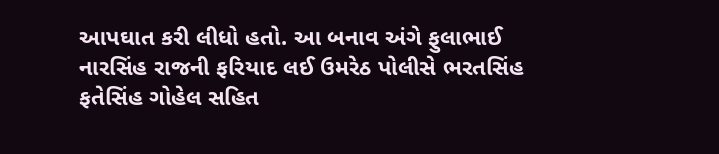આપઘાત કરી લીધો હતો. આ બનાવ અંગે ફુલાભાઈ નારસિંહ રાજની ફરિયાદ લઈ ઉમરેઠ પોલીસે ભરતસિંહ ફતેસિંહ ગોહેલ સહિત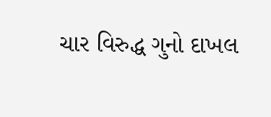ચાર વિરુદ્ધ ગુનો દાખલ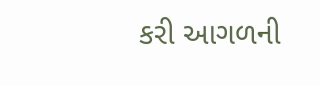કરી આગળની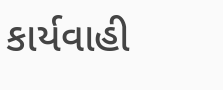કાર્યવાહી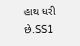હાથ ધરી છે.SS1